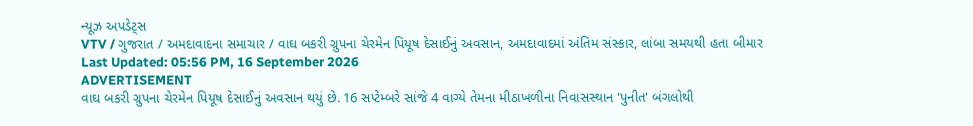ન્યૂઝ અપડેટ્સ
VTV / ગુજરાત / અમદાવાદના સમાચાર / વાઘ બકરી ગ્રુપના ચેરમેન પિયૂષ દેસાઈનું અવસાન, અમદાવાદમાં અંતિમ સંસ્કાર, લાંબા સમયથી હતા બીમાર
Last Updated: 05:56 PM, 16 September 2026
ADVERTISEMENT
વાઘ બકરી ગ્રુપના ચેરમેન પિયૂષ દેસાઈનું અવસાન થયું છે. 16 સપ્ટેમ્બરે સાંજે 4 વાગ્યે તેમના મીઠાખળીના નિવાસસ્થાન 'પુનીત' બંગલોથી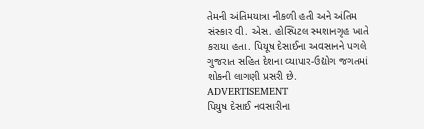તેમની અંતિમયાત્રા નીકળી હતી અને અંતિમ સંસ્કાર વી. એસ. હોસ્પિટલ સ્મશાનગૃહ ખાતે કરાયા હતા. પિયૂષ દેસાઈના અવસાનને પગલે ગુજરાત સહિત દેશના વ્યાપાર-ઉદ્યોગ જગતમાં શોકની લાગણી પ્રસરી છે.
ADVERTISEMENT
પિયુષ દેસાઈ નવસારીના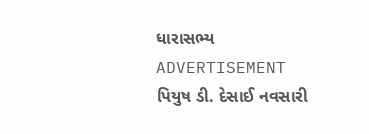ધારાસભ્ય
ADVERTISEMENT
પિયુષ ડી. દેસાઈ નવસારી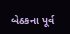બેઠકના પૂર્વ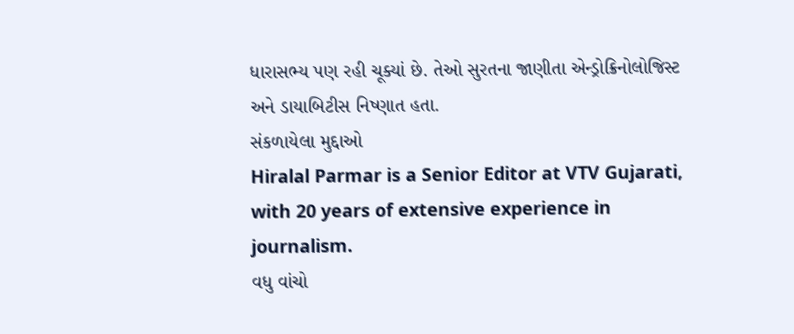ધારાસભ્ય પણ રહી ચૂક્યાં છે. તેઓ સુરતના જાણીતા એન્ડ્રોક્રિનોલોજિસ્ટ અને ડાયાબિટીસ નિષ્ણાત હતા.
સંકળાયેલા મુદ્દાઓ
Hiralal Parmar is a Senior Editor at VTV Gujarati, with 20 years of extensive experience in journalism.
વધુ વાંચો